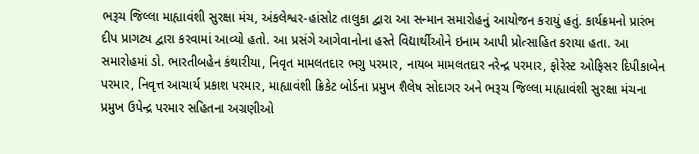ભરૂચ જિલ્લા માહ્યાવંશી સુરક્ષા મંચ, અંકલેશ્વર-હાંસોટ તાલુકા દ્વારા આ સન્માન સમારોહનું આયોજન કરાયું હતું. કાર્યક્રમનો પ્રારંભ દીપ પ્રાગટ્ય દ્વારા કરવામાં આવ્યો હતો. આ પ્રસંગે આગેવાનોના હસ્તે વિદ્યાર્થીઓને ઇનામ આપી પ્રોત્સાહિત કરાયા હતા. આ સમારોહમાં ડો. ભારતીબહેન કંથારીયા, નિવૃત મામલતદાર ભગુ પરમાર, નાયબ મામલતદાર નરેન્દ્ર પરમાર, ફોરેસ્ટ ઓફિસર દિપીકાબેન પરમાર, નિવૃત્ત આચાર્ય પ્રકાશ પરમાર, માહ્યાવંશી ક્રિકેટ બોર્ડના પ્રમુખ શૈલેષ સોદાગર અને ભરૂચ જિલ્લા માહ્યાવંશી સુરક્ષા મંચના પ્રમુખ ઉપેન્દ્ર પરમાર સહિતના અગ્રણીઓ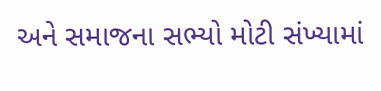અને સમાજના સભ્યો મોટી સંખ્યામાં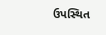ઉપસ્થિત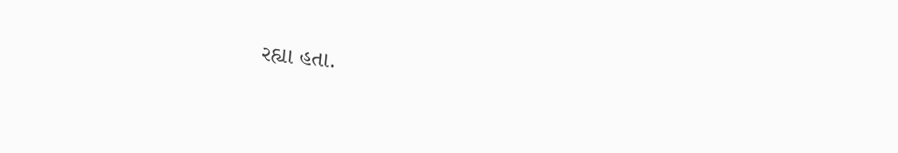રહ્યા હતા.